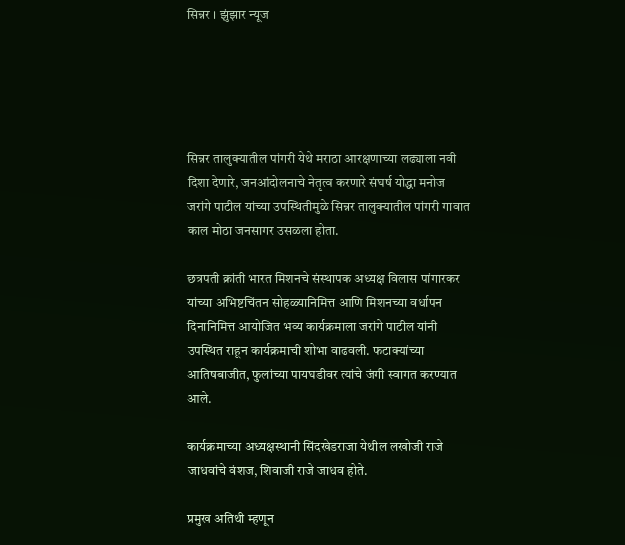सिन्नर । झुंझार न्यूज





सिन्नर तालुक्यातील पांगरी येथे मराठा आरक्षणाच्या लढ्याला नवी दिशा देणारे, जनआंदोलनाचे नेतृत्व करणारे संघर्ष योद्धा मनोज जरांगे पाटील यांच्या उपस्थितीमुळे सिन्नर तालुक्यातील पांगरी गावात काल मोठा जनसागर उसळला होता.

छत्रपती क्रांती भारत मिशनचे संस्थापक अध्यक्ष विलास पांगारकर यांच्या अभिष्टचिंतन सोहळ्यानिमित्त आणि मिशनच्या वर्धापन दिनानिमित्त आयोजित भव्य कार्यक्रमाला जरांगे पाटील यांनी उपस्थित राहून कार्यक्रमाची शोभा वाढवली. फटाक्यांच्या आतिषबाजीत, फुलांच्या पायघडीवर त्यांचे जंगी स्वागत करण्यात आले.

कार्यक्रमाच्या अध्यक्षस्थानी सिंदखेडराजा येथील लखोजी राजे जाधवांचे वंशज, शिवाजी राजे जाधव होते.

प्रमुख अतिथी म्हणून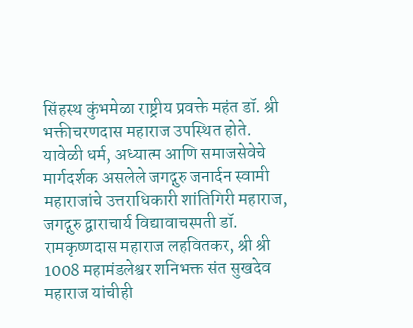सिंहस्थ कुंभमेळा राष्ट्रीय प्रवक्ते महंत डॉ. श्री भक्तीचरणदास महाराज उपस्थित होते.
यावेळी धर्म, अध्यात्म आणि समाजसेवेचे मार्गदर्शक असलेले जगद्गुरु जनार्दन स्वामी महाराजांचे उत्तराधिकारी शांतिगिरी महाराज, जगद्गुरु द्वाराचार्य विद्यावाचस्पती डॉ. रामकृष्णदास महाराज लहवितकर, श्री श्री 1008 महामंडलेश्वर शनिभक्त संत सुखदेव महाराज यांचीही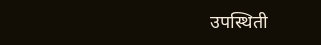उपस्थिती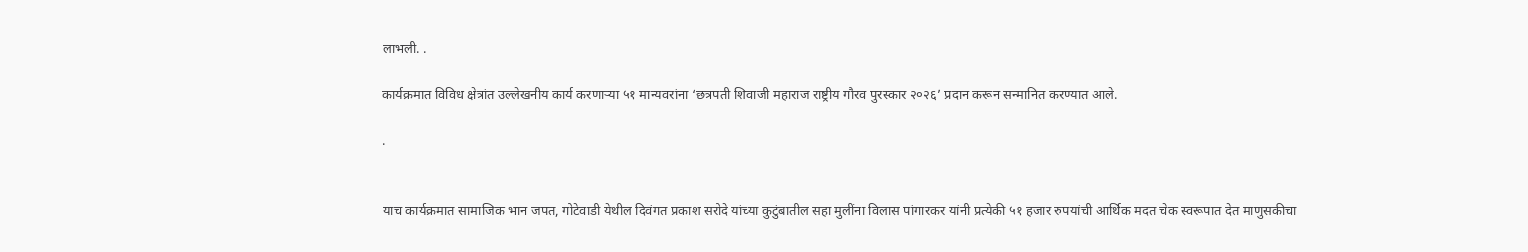लाभली. .

कार्यक्रमात विविध क्षेत्रांत उल्लेखनीय कार्य करणाऱ्या ५१ मान्यवरांना ‘छत्रपती शिवाजी महाराज राष्ट्रीय गौरव पुरस्कार २०२६’ प्रदान करून सन्मानित करण्यात आले.

.


याच कार्यक्रमात सामाजिक भान जपत, गोटेवाडी येथील दिवंगत प्रकाश सरोदे यांच्या कुटुंबातील सहा मुलींना विलास पांगारकर यांनी प्रत्येकी ५१ हजार रुपयांची आर्थिक मदत चेक स्वरूपात देत माणुसकीचा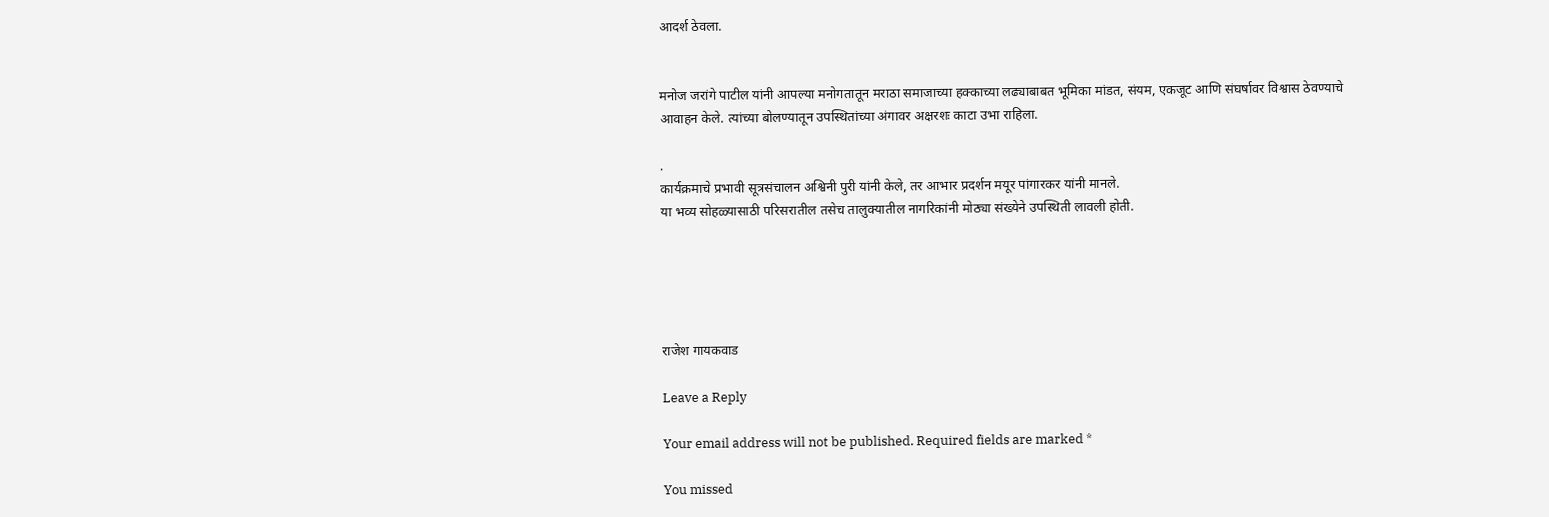आदर्श ठेवला.


मनोज जरांगे पाटील यांनी आपल्या मनोगतातून मराठा समाजाच्या हक्काच्या लढ्याबाबत भूमिका मांडत, संयम, एकजूट आणि संघर्षावर विश्वास ठेवण्याचे आवाहन केले. त्यांच्या बोलण्यातून उपस्थितांच्या अंगावर अक्षरशः काटा उभा राहिला.

.
कार्यक्रमाचे प्रभावी सूत्रसंचालन अश्विनी पुरी यांनी केले, तर आभार प्रदर्शन मयूर पांगारकर यांनी मानले.
या भव्य सोहळ्यासाठी परिसरातील तसेच तालुक्यातील नागरिकांनी मोठ्या संख्येने उपस्थिती लावली होती.





राजेश गायकवाड

Leave a Reply

Your email address will not be published. Required fields are marked *

You missed